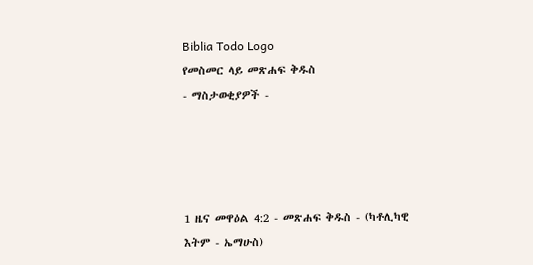Biblia Todo Logo
የመስመር ላይ መጽሐፍ ቅዱስ
- ማስታወቂያዎች -




1 ዜና መዋዕል 4:2 - መጽሐፍ ቅዱስ - (ካቶሊካዊ እትም - ኤማሁስ)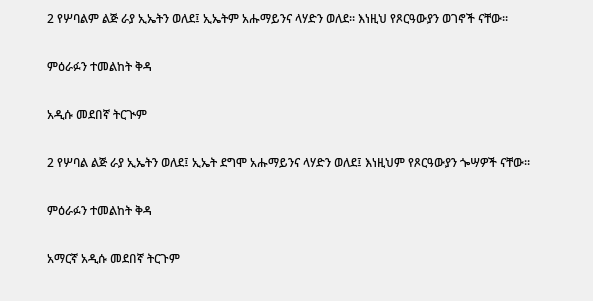2 የሦባልም ልጅ ራያ ኢኤትን ወለደ፤ ኢኤትም አሑማይንና ላሃድን ወለደ። እነዚህ የጾርዓውያን ወገኖች ናቸው።

ምዕራፉን ተመልከት ቅዳ

አዲሱ መደበኛ ትርጒም

2 የሦባል ልጅ ራያ ኢኤትን ወለደ፤ ኢኤት ደግሞ አሑማይንና ላሃድን ወለደ፤ እነዚህም የጾርዓውያን ጐሣዎች ናቸው።

ምዕራፉን ተመልከት ቅዳ

አማርኛ አዲሱ መደበኛ ትርጉም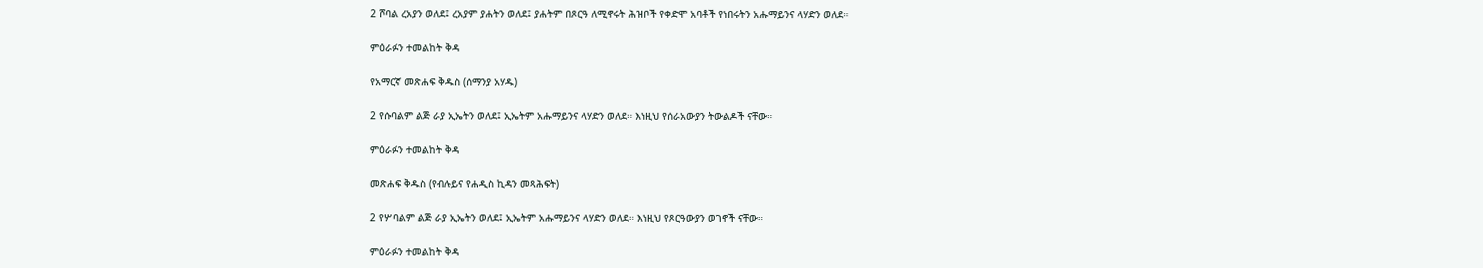2 ሾባል ረአያን ወለደ፤ ረአያም ያሐትን ወለደ፤ ያሐትም በጾርዓ ለሚኖሩት ሕዝቦች የቀድሞ አባቶች የነበሩትን አሑማይንና ላሃድን ወለደ።

ምዕራፉን ተመልከት ቅዳ

የአማርኛ መጽሐፍ ቅዱስ (ሰማንያ አሃዱ)

2 የሱባልም ልጅ ራያ ኢኤትን ወለደ፤ ኢኤትም አሑማይንና ላሃድን ወለደ። እነዚህ የሰራአውያን ትውልዶች ናቸው።

ምዕራፉን ተመልከት ቅዳ

መጽሐፍ ቅዱስ (የብሉይና የሐዲስ ኪዳን መጻሕፍት)

2 የሦባልም ልጅ ራያ ኢኤትን ወለደ፤ ኢኤትም አሑማይንና ላሃድን ወለደ። እነዚህ የጾርዓውያን ወገኖች ናቸው።

ምዕራፉን ተመልከት ቅዳ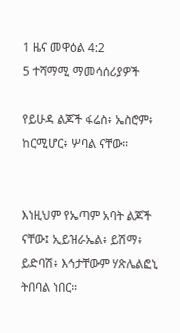1 ዜና መዋዕል 4:2
5 ተሻማሚ ማመሳሰሪያዎች

የይሁዳ ልጆች ፋሬስ፥ ኤስሮም፥ ከርሚሆር፥ ሦባል ናቸው።


እነዚህም የኤጣም አባት ልጆች ናቸው፤ ኢይዝራኤል፥ ይሽማ፥ ይድባሽ፥ እኅታቸውም ሃጽሌልፎኒ ትበባል ነበር።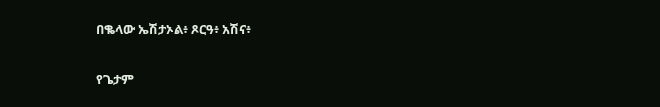በቈላው ኤሽታኦል፥ ጾርዓ፥ አሽና፥


የጌታም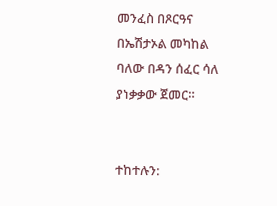መንፈስ በጾርዓና በኤሽታኦል መካከል ባለው በዳን ሰፈር ሳለ ያነቃቃው ጀመር።


ተከተሉን: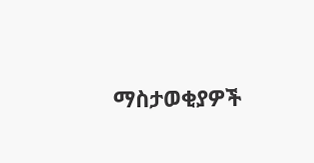ማስታወቂያዎች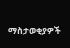ማስታወቂያዎች